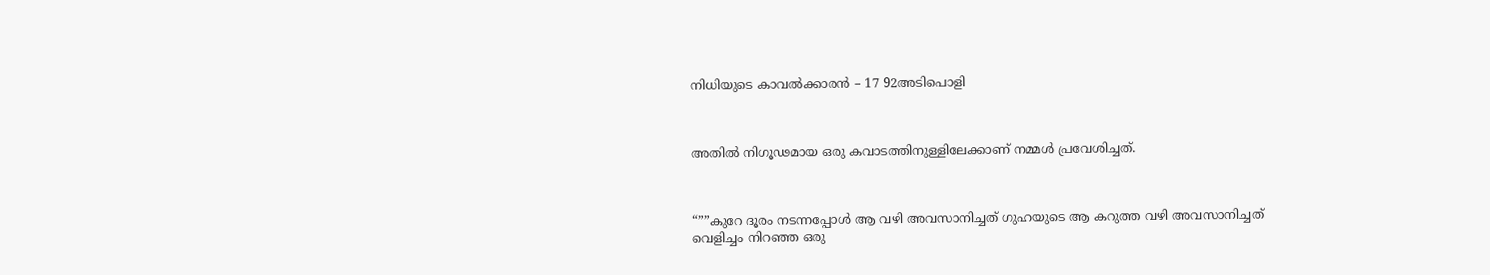നിധിയുടെ കാവൽക്കാരൻ – 17 92അടിപൊളി



അതിൽ നിഗൂഢമായ ഒരു കവാടത്തിനുള്ളിലേക്കാണ് നമ്മൾ പ്രവേശിച്ചത്.



“””കുറേ ദൂരം നടന്നപ്പോൾ ആ വഴി അവസാനിച്ചത് ഗുഹയുടെ ആ കറുത്ത വഴി അവസാനിച്ചത് വെളിച്ചം നിറഞ്ഞ ഒരു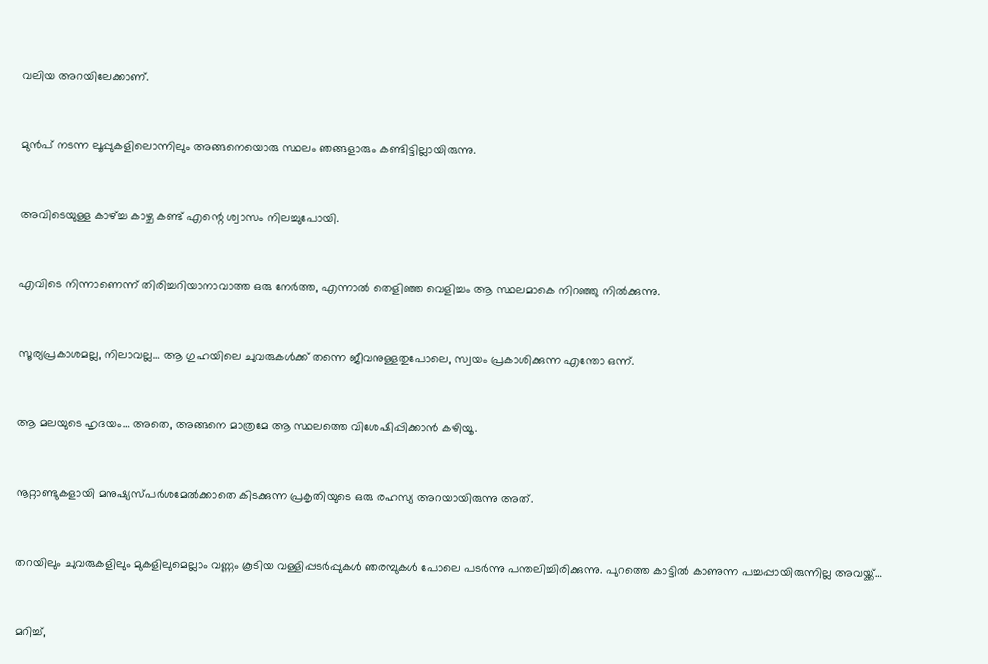വലിയ അറയിലേക്കാണ്.



മുൻപ് നടന്ന ലൂപ്പുകളിലൊന്നിലും അങ്ങനെയൊരു സ്ഥലം ഞങ്ങളാരും കണ്ടിട്ടില്ലായിരുന്നു.



അവിടെയുള്ള കാഴ്ച്ച കാഴ്ച കണ്ട് എന്റെ ശ്വാസം നിലച്ചുപോയി.



എവിടെ നിന്നാണെന്ന് തിരിച്ചറിയാനാവാത്ത ഒരു നേർത്ത, എന്നാൽ തെളിഞ്ഞ വെളിച്ചം ആ സ്ഥലമാകെ നിറഞ്ഞു നിൽക്കുന്നു.



സൂര്യപ്രകാശമല്ല, നിലാവല്ല… ആ ഗുഹയിലെ ചുവരുകൾക്ക് തന്നെ ജീവനുള്ളതുപോലെ, സ്വയം പ്രകാശിക്കുന്ന എന്തോ ഒന്ന്.



ആ മലയുടെ ഹൃദയം… അതെ, അങ്ങനെ മാത്രമേ ആ സ്ഥലത്തെ വിശേഷിപ്പിക്കാൻ കഴിയൂ.



നൂറ്റാണ്ടുകളായി മനുഷ്യസ്പർശമേൽക്കാതെ കിടക്കുന്ന പ്രകൃതിയുടെ ഒരു രഹസ്യ അറയായിരുന്നു അത്.



തറയിലും ചുവരുകളിലും മുകളിലുമെല്ലാം വണ്ണം കൂടിയ വള്ളിപ്പടർപ്പുകൾ ഞരമ്പുകൾ പോലെ പടർന്നു പന്തലിച്ചിരിക്കുന്നു. പുറത്തെ കാട്ടിൽ കാണുന്ന പച്ചപ്പായിരുന്നില്ല അവയ്ക്ക്…



മറിച്ച്,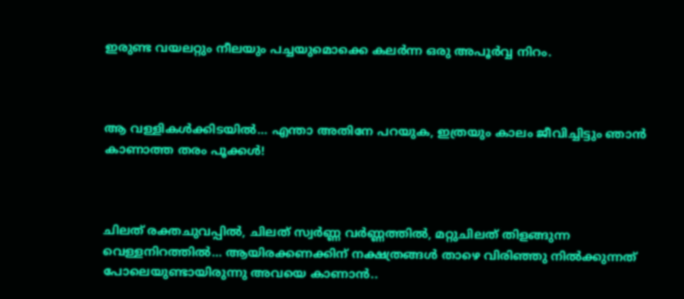ഇരുണ്ട വയലറ്റും നീലയും പച്ചയുമൊക്കെ കലർന്ന ഒരു അപൂർവ്വ നിറം.



ആ വള്ളികൾക്കിടയിൽ… എന്താ അതിനേ പറയുക, ഇത്രയും കാലം ജീവിച്ചിട്ടും ഞാൻ കാണാത്ത തരം പൂക്കൾ!



ചിലത് രക്തചുവപ്പിൽ, ചിലത് സ്വർണ്ണ വർണ്ണത്തിൽ, മറ്റുചിലത് തിളങ്ങുന്ന വെള്ളനിറത്തിൽ… ആയിരക്കണക്കിന് നക്ഷത്രങ്ങൾ താഴെ വിരിഞ്ഞു നിൽക്കുന്നത് പോലെയുണ്ടായിരുന്നു അവയെ കാണാൻ..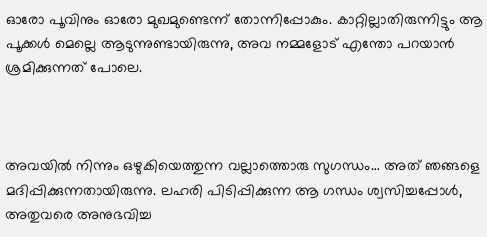ഓരോ പൂവിനും ഓരോ മുഖമുണ്ടെന്ന് തോന്നിപ്പോകും. കാറ്റില്ലാതിരുന്നിട്ടും ആ പൂക്കൾ മെല്ലെ ആടുന്നുണ്ടായിരുന്നു, അവ നമ്മളോട് എന്തോ പറയാൻ ശ്രമിക്കുന്നത് പോലെ.



അവയിൽ നിന്നും ഒഴുകിയെത്തുന്ന വല്ലാത്തൊരു സുഗന്ധം… അത് ഞങ്ങളെ മദിപ്പിക്കുന്നതായിരുന്നു. ലഹരി പിടിപ്പിക്കുന്ന ആ ഗന്ധം ശ്വസിച്ചപ്പോൾ, അതുവരെ അനുഭവിച്ച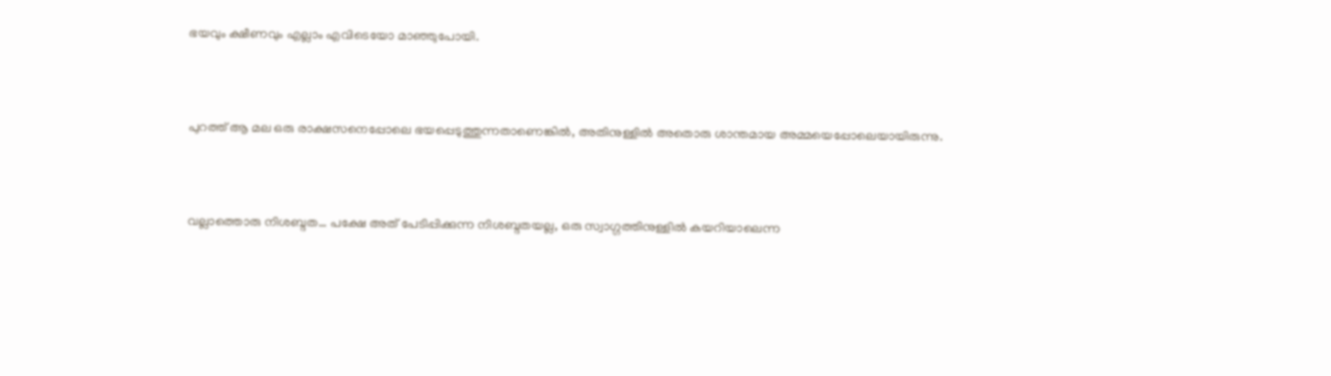ഭയവും ക്ഷീണവും എല്ലാം എവിടെയോ മാഞ്ഞുപോയി.



പുറത്ത് ആ മല ഒരു രാക്ഷസനെപ്പോലെ ഭയപ്പെടുത്തുന്നതാണെങ്കിൽ, അതിനുള്ളിൽ അതൊരു ശാന്തമായ അമ്മയെപ്പോലെയായിരുന്നു.



വല്ലാത്തൊരു നിശബ്ദത… പക്ഷേ അത് പേടിപ്പിക്കുന്ന നിശബ്ദതയല്ല, ഒരു സ്വാഗ്ഗത്തിനുള്ളിൽ കയറിയാലെന്ന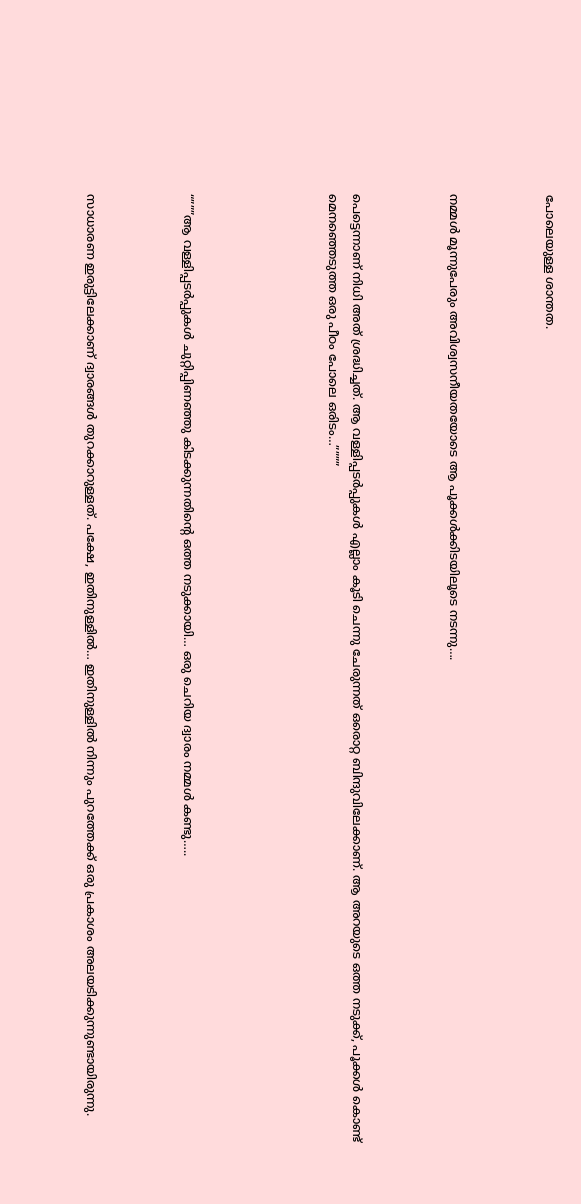പോലെയുള്ള ശാന്തത.



നമ്മൾ മൂന്നുപേരും അവിശ്വസനീയതയോടെ ആ പൂക്കൾക്കിടയിലൂടെ നടന്നു….



പെട്ടെന്നാണ് നിധി അത് ശ്രദ്ധിച്ചത്. ആ വള്ളിപ്പടർപ്പുകൾ എല്ലാം കൂടി ചെന്നു ചേരുന്നത് ഒരൊറ്റ ബിന്ദുവിലേക്കാണ്. ആ അറയുടെ ഒത്ത നടുക്ക്, പൂക്കൾ കൊണ്ട് മെനഞ്ഞെടുത്ത ഒരു പീഠം പോലെ ഒരിടം…””””





“”””ആ വള്ളിപ്പടർപ്പുകൾ ചുറ്റിപ്പിണഞ്ഞു കിടക്കുന്നതിന്റെ ഒത്ത നടുക്കായി… ഒരു ചെറിയ ദ്വാരം നമ്മൾ കണ്ടു…..



സാധാരണ ഇരുട്ടിലേക്കാണ് ദ്വാരങ്ങൾ തുറക്കാറുള്ളത്. പക്ഷേ, ഇതിനുള്ളിൽ… ഇതിനുള്ളിൽ നിന്നും പുറത്തേക്ക് ഒരു പ്രകാശം അലയടിക്കുന്നുണ്ടായിരുന്നു.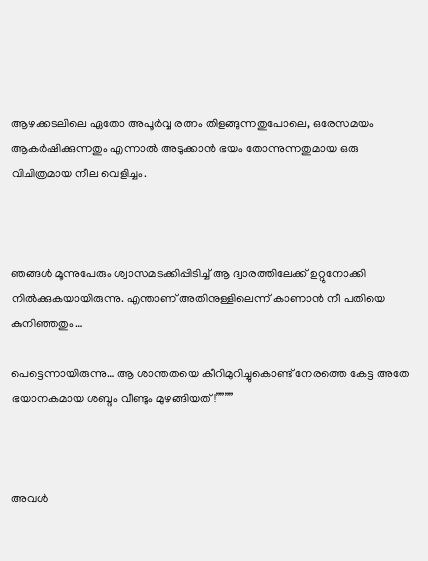ആഴക്കടലിലെ ഏതോ അപൂർവ്വ രത്നം തിളങ്ങുന്നതുപോലെ, ഒരേസമയം ആകർഷിക്കുന്നതും എന്നാൽ അടുക്കാൻ ഭയം തോന്നുന്നതുമായ ഒരു വിചിത്രമായ നീല വെളിച്ചം.



ഞങ്ങൾ മൂന്നുപേരും ശ്വാസമടക്കിപ്പിടിച്ച് ആ ദ്വാരത്തിലേക്ക് ഉറ്റുനോക്കി നിൽക്കുകയായിരുന്നു. എന്താണ് അതിനുള്ളിലെന്ന് കാണാൻ നീ പതിയെ കുനിഞ്ഞതും…

പെട്ടെന്നായിരുന്നു… ആ ശാന്തതയെ കീറിമുറിച്ചുകൊണ്ട് നേരത്തെ കേട്ട അതേ ഭയാനകമായ ശബ്ദം വീണ്ടും മുഴങ്ങിയത്!””””



അവൾ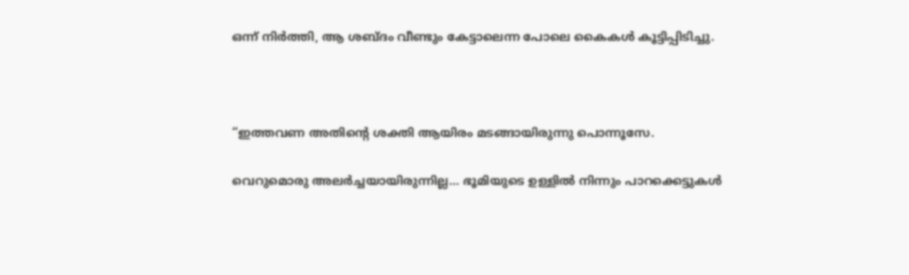ഒന്ന് നിർത്തി, ആ ശബ്ദം വീണ്ടും കേട്ടാലെന്ന പോലെ കൈകൾ കൂട്ടിപ്പിടിച്ചു.



“ഇത്തവണ അതിന്റെ ശക്തി ആയിരം മടങ്ങായിരുന്നു പൊന്നൂസേ.

വെറുമൊരു അലർച്ചയായിരുന്നില്ല… ഭൂമിയുടെ ഉള്ളിൽ നിന്നും പാറക്കെട്ടുകൾ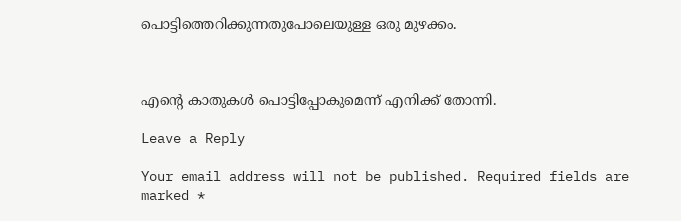പൊട്ടിത്തെറിക്കുന്നതുപോലെയുള്ള ഒരു മുഴക്കം.



എന്റെ കാതുകൾ പൊട്ടിപ്പോകുമെന്ന് എനിക്ക് തോന്നി.

Leave a Reply

Your email address will not be published. Required fields are marked *